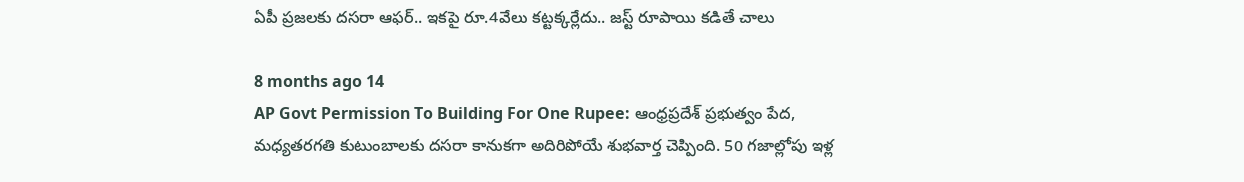ఏపీ ప్రజలకు దసరా ఆఫర్.. ఇకపై రూ.4వేలు కట్టక్కర్లేదు.. జస్ట్ రూపాయి కడితే చాలు

8 months ago 14
AP Govt Permission To Building For One Rupee: ఆంధ్రప్రదేశ్ ప్రభుత్వం పేద, మధ్యతరగతి కుటుంబాలకు దసరా కానుకగా అదిరిపోయే శుభవార్త చెప్పింది. 50 గజాల్లోపు ఇళ్ల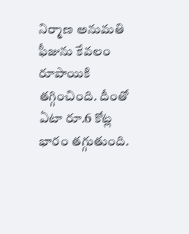నిర్మాణ అనుమతి ఫీజును కేవలం రూపాయికి తగ్గించింది. దీంతో ఏటా రూ.6 కోట్ల భారం తగ్గుతుంది.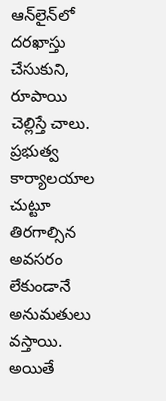ఆన్‌లైన్‌లో దరఖాస్తు చేసుకుని, రూపాయి చెల్లిస్తే చాలు. ప్రభుత్వ కార్యాలయాల చుట్టూ తిరగాల్సిన అవసరం లేకుండానే అనుమతులు వస్తాయి. అయితే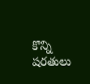కొన్ని షరతులు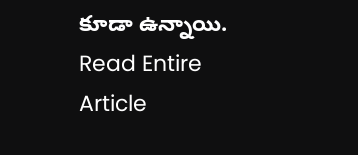కూడా ఉన్నాయి.
Read Entire Article